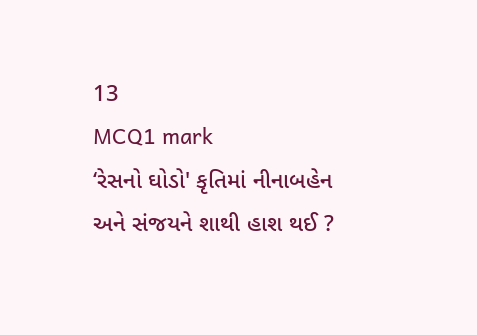13
MCQ1 mark
‘રેસનો ઘોડો' કૃતિમાં નીનાબહેન અને સંજયને શાથી હાશ થઈ ?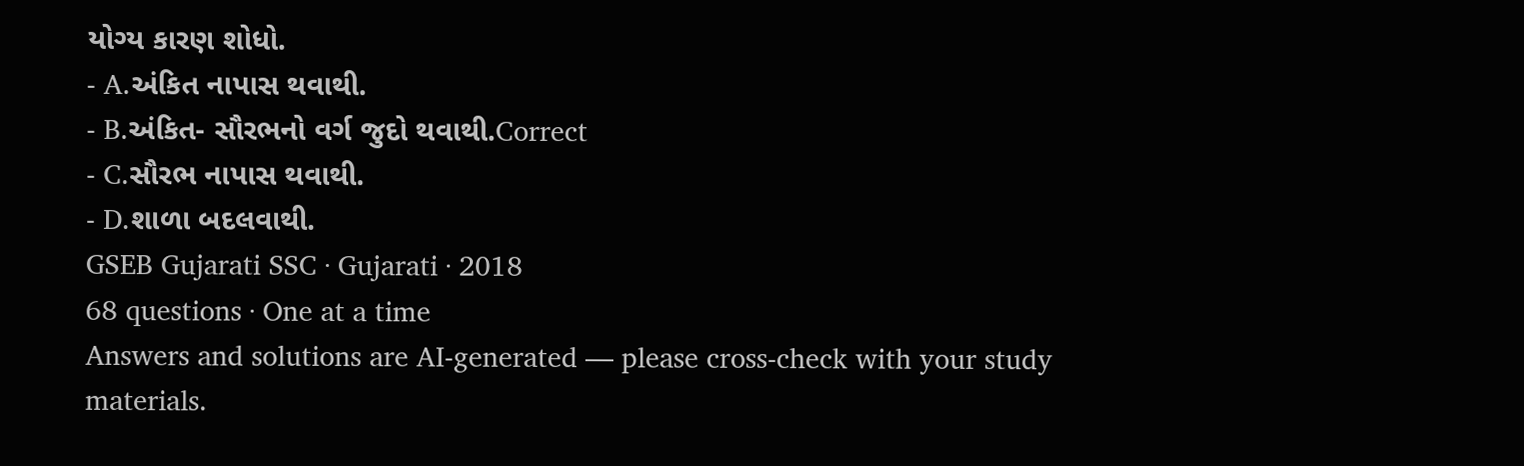યોગ્ય કારણ શોધો.
- A.અંકિત નાપાસ થવાથી.
- B.અંકિત- સૌરભનો વર્ગ જુદો થવાથી.Correct
- C.સૌરભ નાપાસ થવાથી.
- D.શાળા બદલવાથી.
GSEB Gujarati SSC · Gujarati · 2018
68 questions · One at a time
Answers and solutions are AI-generated — please cross-check with your study materials.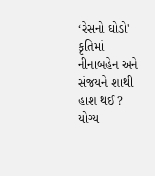‘રેસનો ઘોડો' કૃતિમાં નીનાબહેન અને સંજયને શાથી હાશ થઈ ? યોગ્ય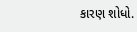કારણ શોધો.